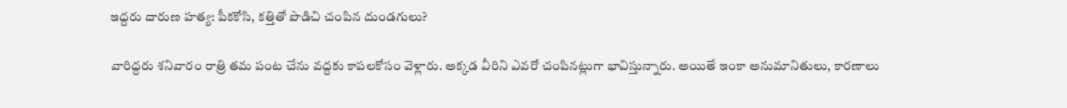ఇద్దరు దారుణ హత్య: పీకకోసి, కత్తితో పొడిచి చంపిన దుండగులు?

వారిద్దరు శనివారం రాత్రి తమ పంట చేను వద్దకు కాపలకోసం వెళ్లారు. అక్కడ వీరిని ఎవరో చంపినట్లుగా భావిస్తున్నారు. అయితే ఇంకా అనుమానితులు, కారణాలు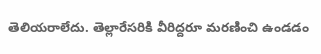తెలియరాలేదు. తెల్లారేసరికి వీరిద్దరూ మరణించి ఉండడం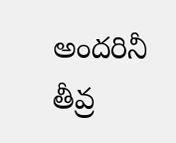అందరినీ తీవ్ర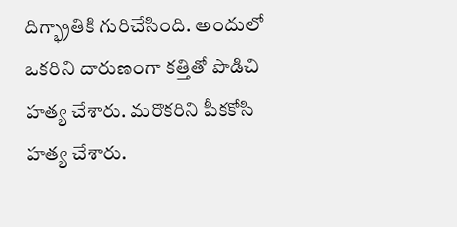దిగ్భ్రాతికి గురిచేసింది. అందులో ఒకరిని దారుణంగా కత్తితో పొడిచి హత్య చేశారు. మరొకరిని పీకకోసి హత్య చేశారు.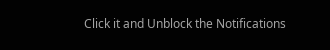Click it and Unblock the Notifications